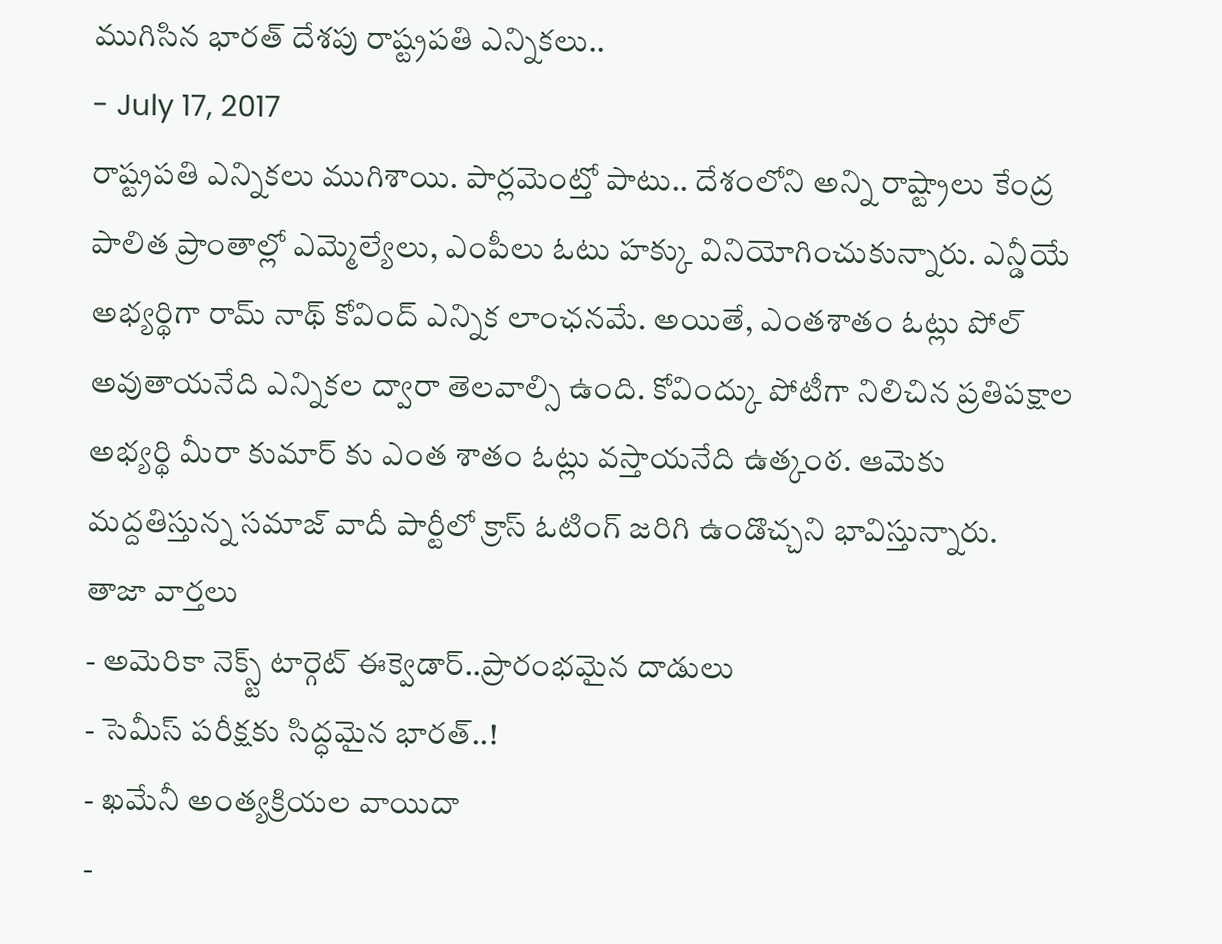ముగిసిన భారత్ దేశపు రాష్ట్రపతి ఎన్నికలు..
- July 17, 2017
రాష్ట్రపతి ఎన్నికలు ముగిశాయి. పార్లమెంట్తో పాటు.. దేశంలోని అన్ని రాష్ట్రాలు కేంద్ర పాలిత ప్రాంతాల్లో ఎమ్మెల్యేలు, ఎంపీలు ఓటు హక్కు వినియోగించుకున్నారు. ఎన్డీయే అభ్యర్థిగా రామ్ నాథ్ కోవింద్ ఎన్నిక లాంఛనమే. అయితే, ఎంతశాతం ఓట్లు పోల్ అవుతాయనేది ఎన్నికల ద్వారా తెలవాల్సి ఉంది. కోవింద్కు పోటీగా నిలిచిన ప్రతిపక్షాల అభ్యర్థి మీరా కుమార్ కు ఎంత శాతం ఓట్లు వస్తాయనేది ఉత్కంఠ. ఆమెకు మద్దతిస్తున్న సమాజ్ వాదీ పార్టీలో క్రాస్ ఓటింగ్ జరిగి ఉండొచ్చని భావిస్తున్నారు.
తాజా వార్తలు
- అమెరికా నెక్స్ట్ టార్గెట్ ఈక్వెడార్..ప్రారంభమైన దాడులు
- సెమీస్ పరీక్షకు సిద్ధమైన భారత్..!
- ఖమేనీ అంత్యక్రియల వాయిదా
-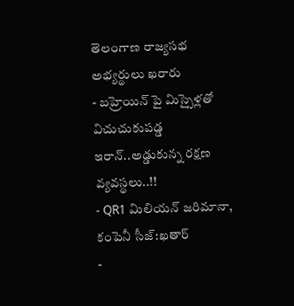తెలంగాణ రాజ్యసభ అభ్యర్థులు ఖరారు
- బహ్రెయిన్ పై మిస్సైళ్లతో విచుచుకుపడ్డ ఇరాన్..అడ్డుకున్న రక్షణ వ్యవస్థలు..!!
- QR1 మిలియన్ జరిమానా, కంపెనీ సీజ్:ఖతార్
-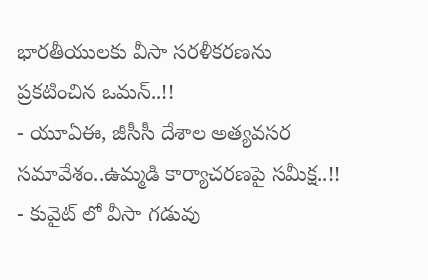భారతీయులకు వీసా సరళీకరణను ప్రకటించిన ఒమన్..!!
- యూఏఈ, జీసీసీ దేశాల అత్యవసర సమావేశం..ఉమ్మడి కార్యాచరణపై సమీక్ష..!!
- కువైట్ లో వీసా గడువు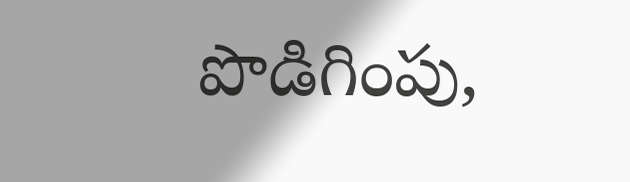పొడిగింపు,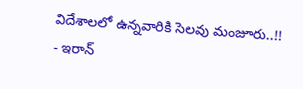విదేశాలలో ఉన్నవారికి సెలవు మంజూరు..!!
- ఇరాన్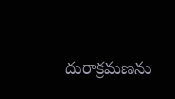దురాక్రమణను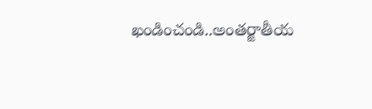ఖండించండి..అంతర్జాతీయ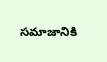సమాజానికి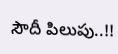సౌదీ పిలుపు..!!